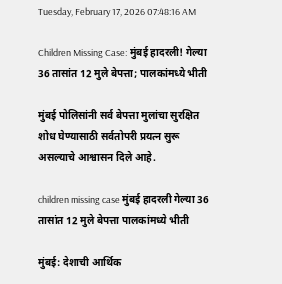Tuesday, February 17, 2026 07:48:16 AM

Children Missing Case: मुंबई हादरली! गेल्या 36 तासांत 12 मुले बेपत्ता; पालकांमध्ये भीती

मुंबई पोलिसांनी सर्व बेपत्ता मुलांचा सुरक्षित शोध घेण्यासाठी सर्वतोपरी प्रयत्न सुरू असल्याचे आश्वासन दिले आहे.

children missing case मुंबई हादरली गेल्या 36 तासांत 12 मुले बेपत्ता पालकांमध्ये भीती

मुंबई: देशाची आर्थिक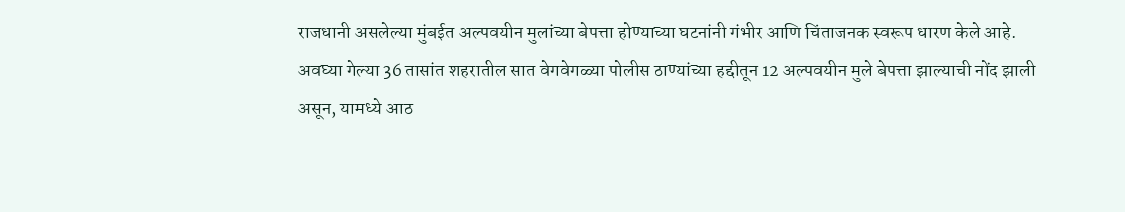राजधानी असलेल्या मुंबईत अल्पवयीन मुलांच्या बेपत्ता होण्याच्या घटनांनी गंभीर आणि चिंताजनक स्वरूप धारण केले आहे. अवघ्या गेल्या 36 तासांत शहरातील सात वेगवेगळ्या पोलीस ठाण्यांच्या हद्दीतून 12 अल्पवयीन मुले बेपत्ता झाल्याची नोंद झाली असून, यामध्ये आठ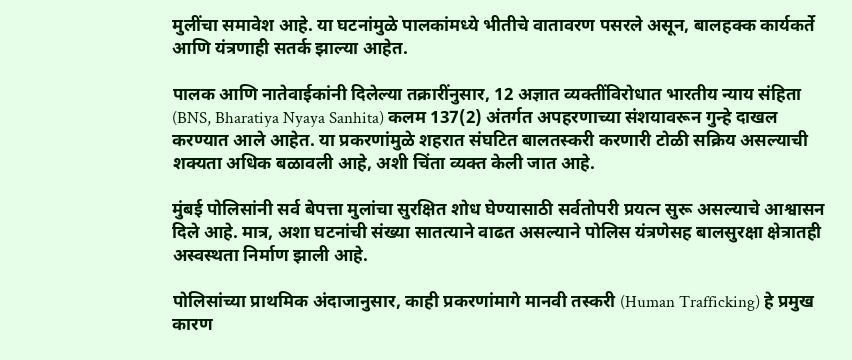मुलींचा समावेश आहे. या घटनांमुळे पालकांमध्ये भीतीचे वातावरण पसरले असून, बालहक्क कार्यकर्ते आणि यंत्रणाही सतर्क झाल्या आहेत.

पालक आणि नातेवाईकांनी दिलेल्या तक्रारींनुसार, 12 अज्ञात व्यक्तींविरोधात भारतीय न्याय संहिता (BNS, Bharatiya Nyaya Sanhita) कलम 137(2) अंतर्गत अपहरणाच्या संशयावरून गुन्हे दाखल करण्यात आले आहेत. या प्रकरणांमुळे शहरात संघटित बालतस्करी करणारी टोळी सक्रिय असल्याची शक्यता अधिक बळावली आहे, अशी चिंता व्यक्त केली जात आहे.

मुंबई पोलिसांनी सर्व बेपत्ता मुलांचा सुरक्षित शोध घेण्यासाठी सर्वतोपरी प्रयत्न सुरू असल्याचे आश्वासन दिले आहे. मात्र, अशा घटनांची संख्या सातत्याने वाढत असल्याने पोलिस यंत्रणेसह बालसुरक्षा क्षेत्रातही अस्वस्थता निर्माण झाली आहे.

पोलिसांच्या प्राथमिक अंदाजानुसार, काही प्रकरणांमागे मानवी तस्करी (Human Trafficking) हे प्रमुख कारण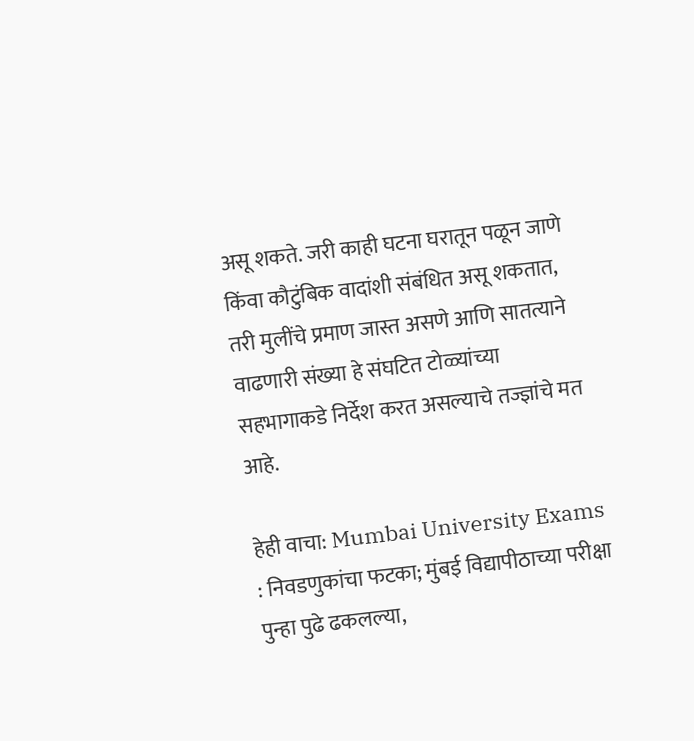असू शकते. जरी काही घटना घरातून पळून जाणे किंवा कौटुंबिक वादांशी संबंधित असू शकतात, तरी मुलींचे प्रमाण जास्त असणे आणि सातत्याने वाढणारी संख्या हे संघटित टोळ्यांच्या सहभागाकडे निर्देश करत असल्याचे तज्ज्ञांचे मत आहे.

हेही वाचा: Mumbai University Exams : निवडणुकांचा फटका; मुंबई विद्यापीठाच्या परीक्षा पुन्हा पुढे ढकलल्या,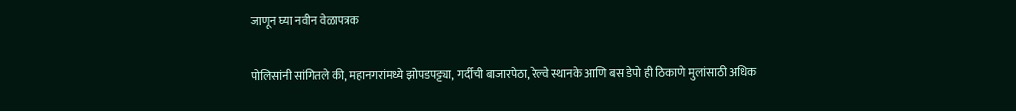जाणून घ्या नवीन वेळापत्रक

पोलिसांनी सांगितले की, महानगरांमध्ये झोपडपट्ट्या, गर्दीची बाजारपेठा, रेल्वे स्थानके आणि बस डेपो ही ठिकाणे मुलांसाठी अधिक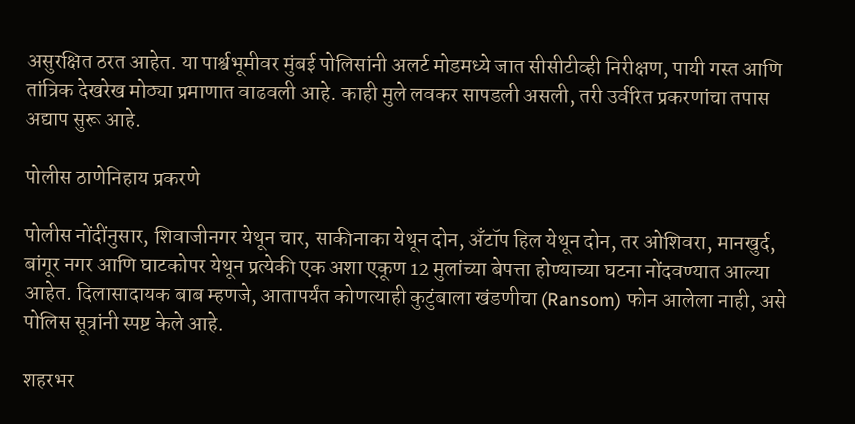असुरक्षित ठरत आहेत. या पार्श्वभूमीवर मुंबई पोलिसांनी अलर्ट मोडमध्ये जात सीसीटीव्ही निरीक्षण, पायी गस्त आणि तांत्रिक देखरेख मोठ्या प्रमाणात वाढवली आहे. काही मुले लवकर सापडली असली, तरी उर्वरित प्रकरणांचा तपास अद्याप सुरू आहे.

पोलीस ठाणेनिहाय प्रकरणे

पोलीस नोंदींनुसार, शिवाजीनगर येथून चार, साकीनाका येथून दोन, अँटॉप हिल येथून दोन, तर ओशिवरा, मानखुर्द, बांगूर नगर आणि घाटकोपर येथून प्रत्येकी एक अशा एकूण 12 मुलांच्या बेपत्ता होण्याच्या घटना नोंदवण्यात आल्या आहेत. दिलासादायक बाब म्हणजे, आतापर्यंत कोणत्याही कुटुंबाला खंडणीचा (Ransom) फोन आलेला नाही, असे पोलिस सूत्रांनी स्पष्ट केले आहे.

शहरभर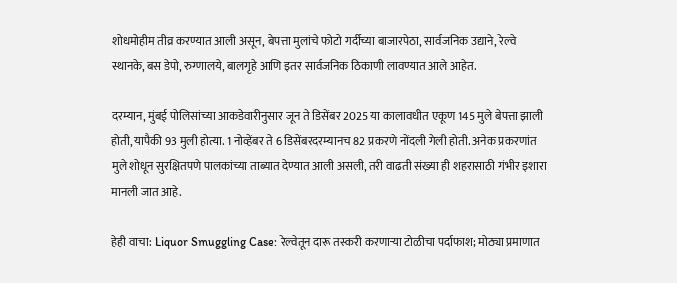शोधमोहीम तीव्र करण्यात आली असून, बेपत्ता मुलांचे फोटो गर्दीच्या बाजारपेठा, सार्वजनिक उद्याने, रेल्वे स्थानके, बस डेपो, रुग्णालये, बालगृहे आणि इतर सार्वजनिक ठिकाणी लावण्यात आले आहेत.

दरम्यान, मुंबई पोलिसांच्या आकडेवारीनुसार जून ते डिसेंबर 2025 या कालावधीत एकूण 145 मुले बेपत्ता झाली होती, यापैकी 93 मुली होत्या. 1 नोव्हेंबर ते 6 डिसेंबरदरम्यानच 82 प्रकरणे नोंदली गेली होती. अनेक प्रकरणांत मुले शोधून सुरक्षितपणे पालकांच्या ताब्यात देण्यात आली असली, तरी वाढती संख्या ही शहरासाठी गंभीर इशारा मानली जात आहे.

हेही वाचा: Liquor Smuggling Case: रेल्वेतून दारू तस्करी करणाऱ्या टोळीचा पर्दाफाश; मोठ्या प्रमाणात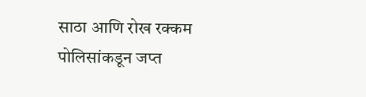साठा आणि रोख रक्कम पोलिसांकडून जप्त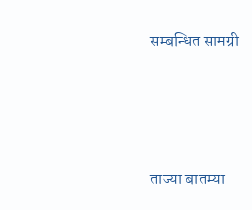सम्बन्धित सामग्री






ताज्या बातम्या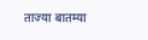ताज्या बातम्या